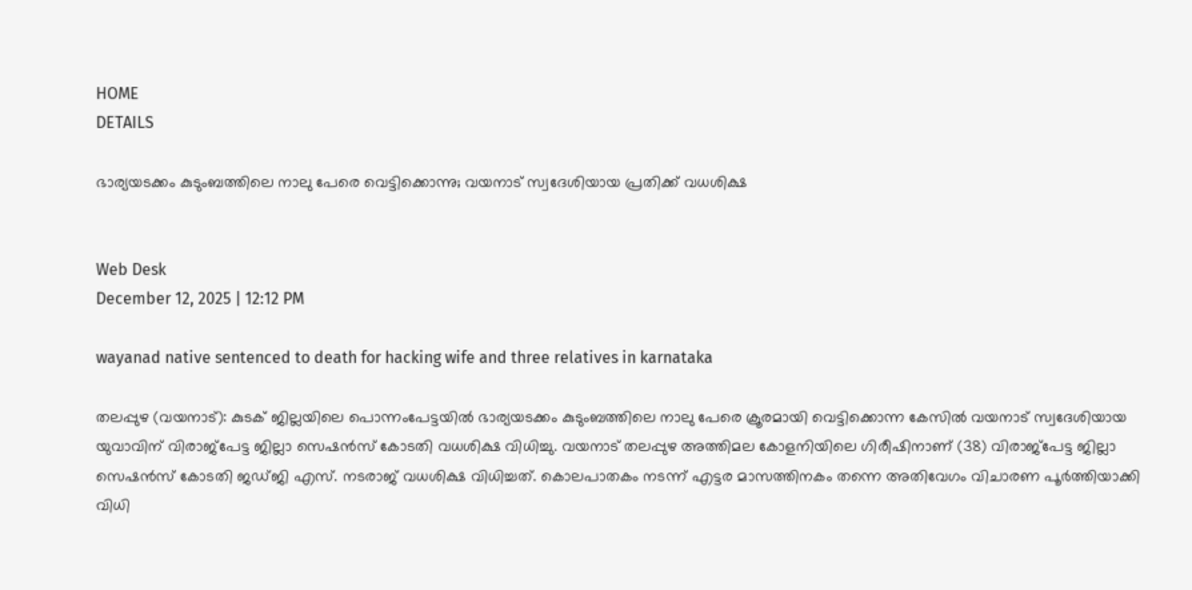HOME
DETAILS

ഭാര്യയടക്കം കുടുംബത്തിലെ നാലു പേരെ വെട്ടിക്കൊന്നു; വയനാട് സ്വദേശിയായ പ്രതിക്ക് വധശിക്ഷ


Web Desk
December 12, 2025 | 12:12 PM

wayanad native sentenced to death for hacking wife and three relatives in karnataka

തലപ്പുഴ (വയനാട്): കുടക് ജില്ലയിലെ പൊന്നംപേട്ടയിൽ ഭാര്യയടക്കം കുടുംബത്തിലെ നാലു പേരെ ക്രൂരമായി വെട്ടിക്കൊന്ന കേസിൽ വയനാട് സ്വദേശിയായ യുവാവിന് വിരാജ്പേട്ട ജില്ലാ സെഷൻസ് കോടതി വധശിക്ഷ വിധിച്ചു. വയനാട് തലപ്പുഴ അത്തിമല കോളനിയിലെ ഗിരീഷിനാണ് (38) വിരാജ്പേട്ട ജില്ലാ സെഷൻസ് കോടതി ജഡ്ജി എസ്. നടരാജ് വധശിക്ഷ വിധിച്ചത്. കൊലപാതകം നടന്ന് എട്ടര മാസത്തിനകം തന്നെ അതിവേഗം വിചാരണ പൂർത്തിയാക്കി വിധി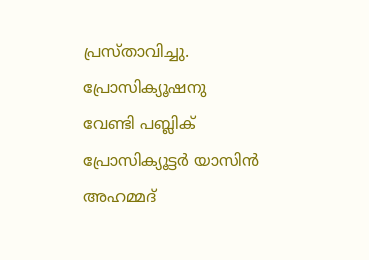പ്രസ്താവിച്ചു. പ്രോസിക്യൂഷനു വേണ്ടി പബ്ലിക് പ്രോസിക്യൂട്ടർ യാസിൻ അഹമ്മദ്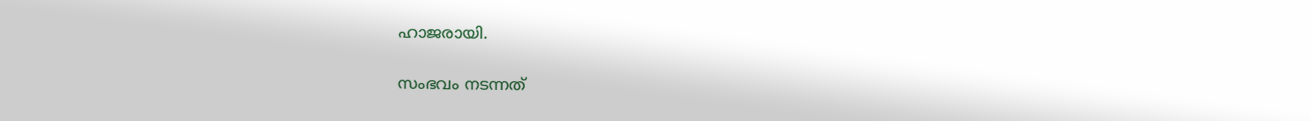ഹാജരായി.

സംഭവം നടന്നത്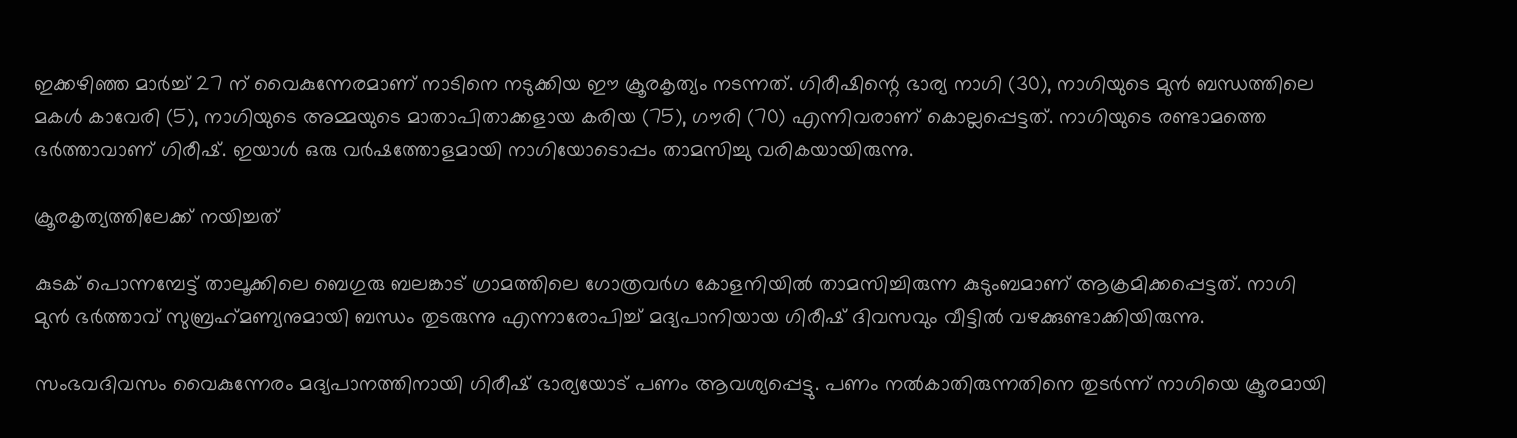ഇക്കഴിഞ്ഞ മാർച്ച് 27 ന് വൈകുന്നേരമാണ് നാടിനെ നടുക്കിയ ഈ ക്രൂരകൃത്യം നടന്നത്. ഗിരീഷിന്റെ ഭാര്യ നാഗി (30), നാഗിയുടെ മുൻ ബന്ധത്തിലെ മകൾ കാവേരി (5), നാഗിയുടെ അമ്മയുടെ മാതാപിതാക്കളായ കരിയ (75), ഗൗരി (70) എന്നിവരാണ് കൊല്ലപ്പെട്ടത്. നാഗിയുടെ രണ്ടാമത്തെ ഭർത്താവാണ് ഗിരീഷ്. ഇയാൾ ഒരു വർഷത്തോളമായി നാഗിയോടൊപ്പം താമസിച്ചു വരികയായിരുന്നു.

ക്രൂരകൃത്യത്തിലേക്ക് നയിച്ചത്

കുടക് പൊന്നമ്പേട്ട് താലൂക്കിലെ ബെഗുരു ബലങ്കാട് ഗ്രാമത്തിലെ ഗോത്രവർഗ കോളനിയിൽ താമസിച്ചിരുന്ന കുടുംബമാണ് ആക്രമിക്കപ്പെട്ടത്. നാഗി മുൻ ഭർത്താവ് സുബ്രഹ്‌മണ്യനുമായി ബന്ധം തുടരുന്നു എന്നാരോപിച്ച് മദ്യപാനിയായ ഗിരീഷ് ദിവസവും വീട്ടിൽ വഴക്കുണ്ടാക്കിയിരുന്നു.

സംഭവദിവസം വൈകുന്നേരം മദ്യപാനത്തിനായി ഗിരീഷ് ഭാര്യയോട് പണം ആവശ്യപ്പെട്ടു. പണം നൽകാതിരുന്നതിനെ തുടർന്ന് നാഗിയെ ക്രൂരമായി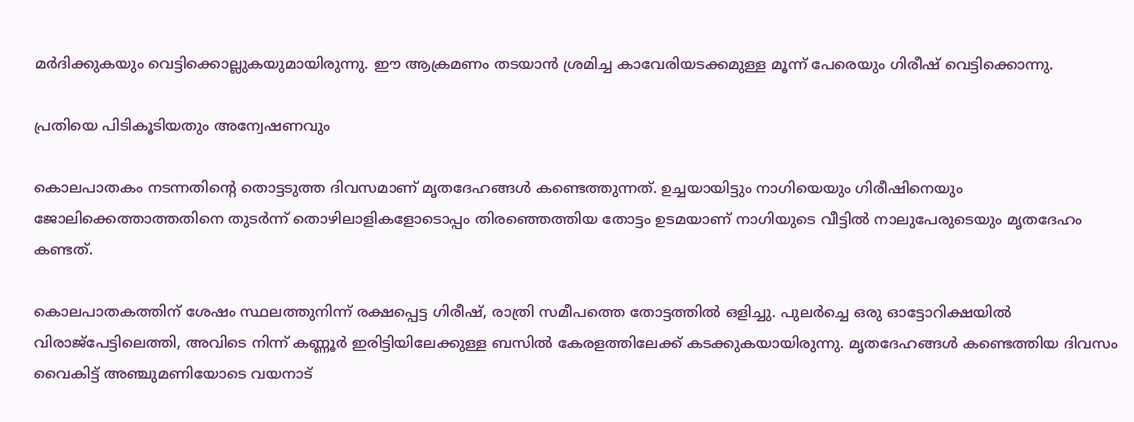മർദിക്കുകയും വെട്ടിക്കൊല്ലുകയുമായിരുന്നു. ഈ ആക്രമണം തടയാൻ ശ്രമിച്ച കാവേരിയടക്കമുള്ള മൂന്ന് പേരെയും ഗിരീഷ് വെട്ടിക്കൊന്നു.

പ്രതിയെ പിടികൂടിയതും അന്വേഷണവും

കൊലപാതകം നടന്നതിൻ്റെ തൊട്ടടുത്ത ദിവസമാണ് മൃതദേഹങ്ങൾ കണ്ടെത്തുന്നത്. ഉച്ചയായിട്ടും നാഗിയെയും ഗിരീഷിനെയും ജോലിക്കെത്താത്തതിനെ തുടർന്ന് തൊഴിലാളികളോടൊപ്പം തിരഞ്ഞെത്തിയ തോട്ടം ഉടമയാണ് നാഗിയുടെ വീട്ടിൽ നാലുപേരുടെയും മൃതദേഹം കണ്ടത്.

കൊലപാതകത്തിന് ശേഷം സ്ഥലത്തുനിന്ന് രക്ഷപ്പെട്ട ഗിരീഷ്, രാത്രി സമീപത്തെ തോട്ടത്തിൽ ഒളിച്ചു. പുലർച്ചെ ഒരു ഓട്ടോറിക്ഷയിൽ വിരാജ്പേട്ടിലെത്തി, അവിടെ നിന്ന് കണ്ണൂർ ഇരിട്ടിയിലേക്കുള്ള ബസിൽ കേരളത്തിലേക്ക് കടക്കുകയായിരുന്നു. മൃതദേഹങ്ങൾ കണ്ടെത്തിയ ദിവസം വൈകിട്ട് അഞ്ചുമണിയോടെ വയനാട്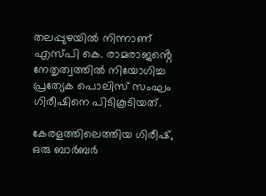തലപ്പുഴയിൽ നിന്നാണ് എസ്പി കെ. രാമരാജൻ്റെ നേതൃത്വത്തിൽ നിയോഗിച്ച പ്രത്യേക പൊലിസ് സംഘം ഗിരീഷിനെ പിടികൂടിയത്.

കേരളത്തിലെത്തിയ ഗിരീഷ്, ഒരു ബാർബർ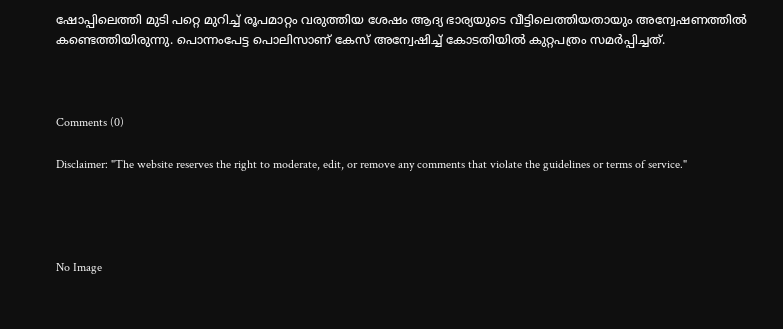ഷോപ്പിലെത്തി മുടി പറ്റെ മുറിച്ച് രൂപമാറ്റം വരുത്തിയ ശേഷം ആദ്യ ഭാര്യയുടെ വീട്ടിലെത്തിയതായും അന്വേഷണത്തിൽ കണ്ടെത്തിയിരുന്നു. പൊന്നംപേട്ട പൊലിസാണ് കേസ് അന്വേഷിച്ച് കോടതിയിൽ കുറ്റപത്രം സമർപ്പിച്ചത്.



Comments (0)

Disclaimer: "The website reserves the right to moderate, edit, or remove any comments that violate the guidelines or terms of service."




No Image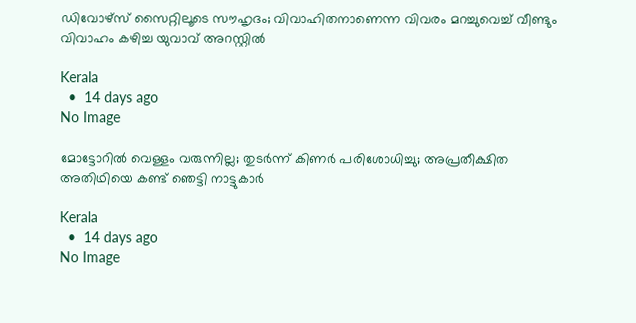ഡിവോഴ്‌സ് സൈറ്റിലൂടെ സൗഹൃദം; വിവാഹിതനാണെന്ന വിവരം മറച്ചുവെച്ച് വീണ്ടും വിവാഹം കഴിച്ച യുവാവ് അറസ്റ്റിൽ

Kerala
  •  14 days ago
No Image

മോട്ടോറിൽ വെള്ളം വരുന്നില്ല; തുടർന്ന് കിണർ പരിശോധിച്ചു; അപ്രതീക്ഷിത അതിഥിയെ കണ്ട് ഞെട്ടി നാട്ടുകാർ

Kerala
  •  14 days ago
No Image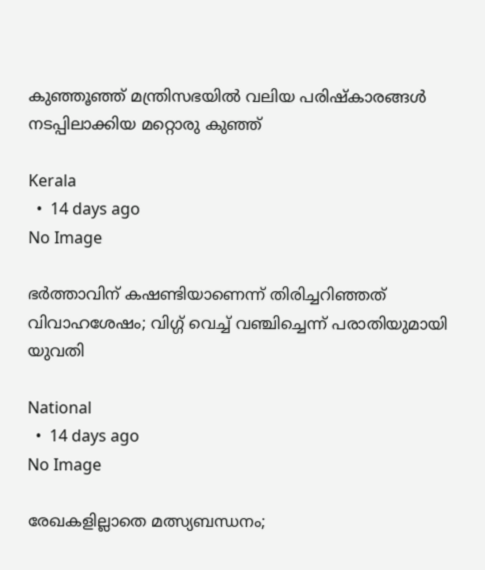കുഞ്ഞൂഞ്ഞ് മന്ത്രിസഭയില്‍ വലിയ പരിഷ്‌കാരങ്ങള്‍ നടപ്പിലാക്കിയ മറ്റൊരു കുഞ്ഞ്

Kerala
  •  14 days ago
No Image

ഭർത്താവിന് കഷണ്ടിയാണെന്ന് തിരിച്ചറിഞ്ഞത് വിവാഹശേഷം; വിഗ്ഗ് വെച്ച് വഞ്ചിച്ചെന്ന് പരാതിയുമായി യുവതി

National
  •  14 days ago
No Image

രേഖകളില്ലാതെ മത്സ്യബന്ധനം;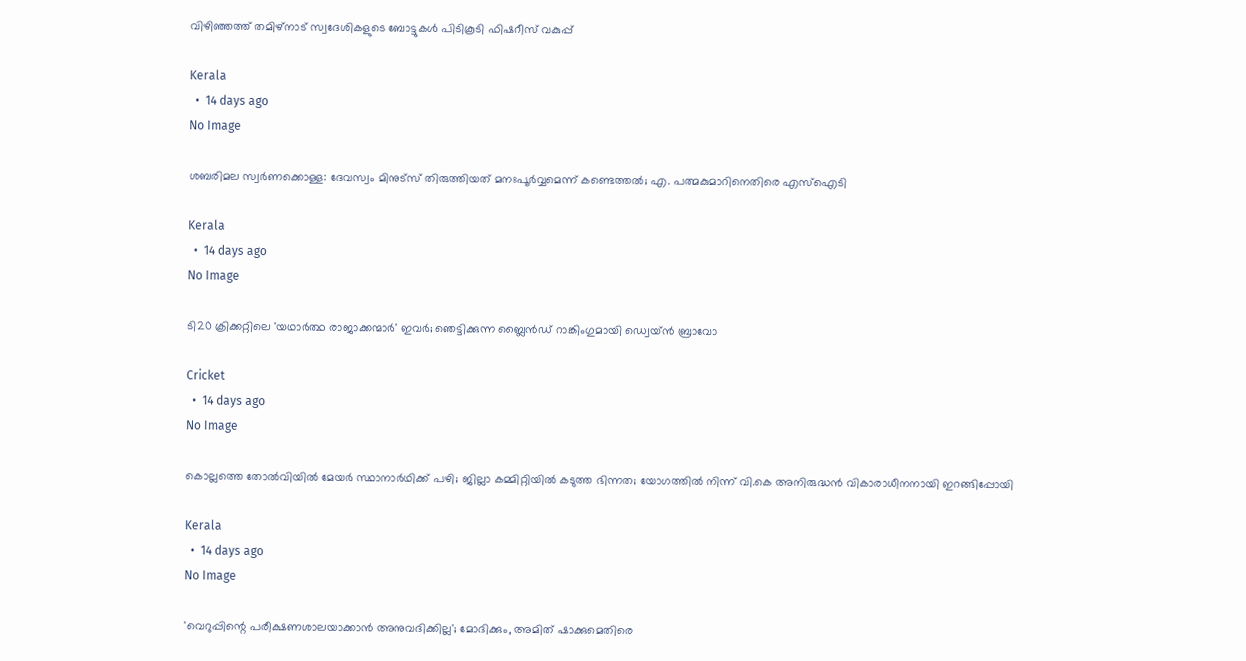വിഴിഞ്ഞത്ത് തമിഴ്നാട് സ്വദേശികളുടെ ബോട്ടുകൾ പിടികൂടി ഫിഷറീസ് വകുപ്പ്

Kerala
  •  14 days ago
No Image

ശബരിമല സ്വർണക്കൊള്ള: ദേവസ്വം മിനുട്‌സ് തിരുത്തിയത് മനഃപൂർവ്വമെന്ന് കണ്ടെത്തൽ; എ. പത്മകുമാറിനെതിരെ എസ്ഐടി

Kerala
  •  14 days ago
No Image

ടി20 ക്രിക്കറ്റിലെ 'യഥാർത്ഥ രാജാക്കന്മാർ' ഇവർ; ഞെട്ടിക്കുന്ന ബ്ലൈൻഡ് റാങ്കിംഗുമായി ഡ്വെയ്ൻ ബ്രാവോ

Cricket
  •  14 days ago
No Image

കൊല്ലത്തെ തോൽവിയിൽ മേയർ സ്ഥാനാർഥിക്ക് പഴി; ജില്ലാ കമ്മിറ്റിയിൽ കടുത്ത ഭിന്നത; യോഗത്തിൽ നിന്ന് വി.കെ അനിരുദ്ധൻ വികാരാധീനനായി ഇറങ്ങിപ്പോയി

Kerala
  •  14 days ago
No Image

'വെറുപ്പിന്റെ പരീക്ഷണശാലയാക്കാൻ അനുവദിക്കില്ല'; മോദിക്കും, അമിത് ഷാക്കുമെതിരെ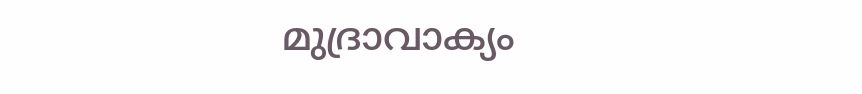മുദ്രാവാക്യം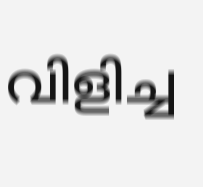വിളിച്ച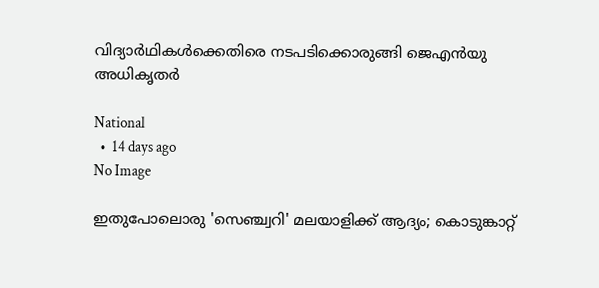വിദ്യാർഥികൾക്കെതിരെ നടപടിക്കൊരുങ്ങി ജെഎൻയു അധികൃതർ

National
  •  14 days ago
No Image

ഇതുപോലൊരു 'സെഞ്ച്വറി' മലയാളിക്ക് ആദ്യം; കൊടുങ്കാറ്റ്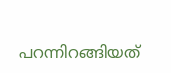പറന്നിറങ്ങിയത്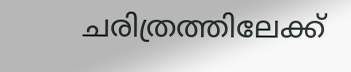ചരിത്രത്തിലേക്ക്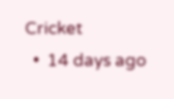Cricket
  •  14 days ago